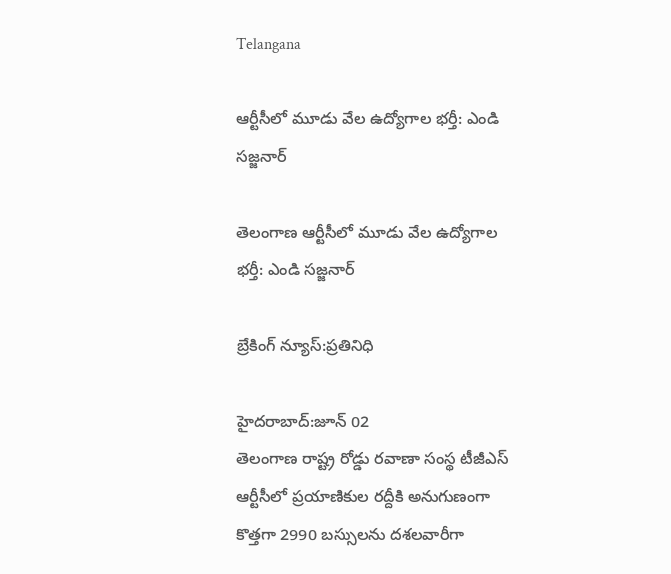Telangana

ఆర్టీసీలో మూడు వేల ఉద్యోగాల భర్తీ: ఎండి సజ్జనార్

తెలంగాణ ఆర్టీసీలో మూడు వేల ఉద్యోగాల భర్తీ: ఎండి సజ్జనార్

బ్రేకింగ్ న్యూస్:ప్రతినిధి

హైదరాబాద్:జూన్ 02
తెలంగాణ రాష్ట్ర రోడ్డు రవాణా సంస్థ టీజీఎస్ ఆర్టీసీలో ప్ర‌యాణికుల ర‌ద్దీకి అనుగుణంగా కొత్త‌గా 2990 బ‌స్సుల‌ను ద‌శ‌లవారీగా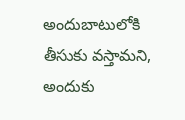అందుబాటులోకి తీసుకు వ‌స్తామ‌ని, అందుకు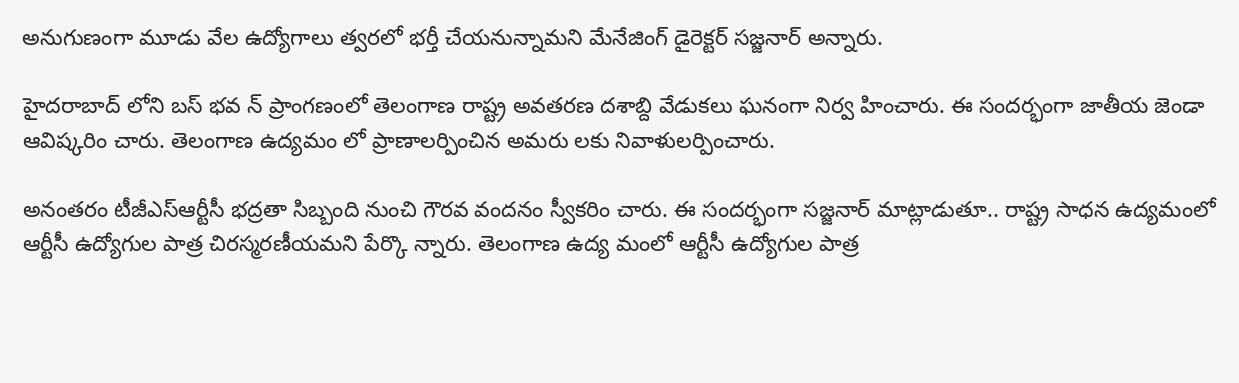అనుగుణంగా మూడు వేల ఉద్యోగాలు త్వ‌ర‌లో భ‌ర్తీ చేయ‌నున్నామ‌ని మేనేజింగ్ డైరెక్టర్ స‌జ్జ‌నార్‌ అన్నారు.

హైదరాబాద్ లోని బస్ భవ న్ ప్రాంగణంలో తెలంగాణ రాష్ట్ర అవతరణ దశాబ్ది వేడుకలు ఘనంగా నిర్వ‌ హించారు. ఈ సంద‌ర్భంగా జాతీయ జెండా ఆవిష్కరిం చారు. తెలంగాణ ఉద్యమం లో ప్రాణాలర్పించిన అమరు లకు నివాళులర్పించారు.

అనంతరం టీజీఎస్ఆర్టీసీ భద్రతా సిబ్బంది నుంచి గౌరవ వందనం స్వీకరిం చారు. ఈ సంద‌ర్భంగా స‌జ్జ‌నార్‌ మాట్లాడుతూ.. రాష్ట్ర సాధన ఉద్యమంలో ఆర్టీసీ ఉద్యోగుల పాత్ర చిరస్మరణీయమని పేర్కొ న్నారు. తెలంగాణ ఉద్య మంలో ఆర్టీసీ ఉద్యోగుల పాత్ర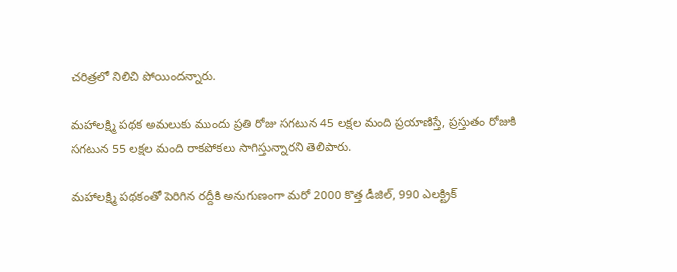చరిత్రలో నిలిచి పోయింద‌న్నారు.

మహాలక్ష్మి పథక అమలుకు ముందు ప్రతి రోజు సగటున 45 లక్షల మంది ప్రయాణిస్తే, ప్రస్తుతం రోజుకి సగటున 55 లక్షల మంది రాక‌పోక‌లు సాగిస్తున్నార‌ని తెలిపారు.

మహాలక్ష్మి పథకంతో పెరిగిన రద్దీకి అనుగుణంగా మరో 2000 కొత్త డీజిల్, 990 ఎలక్ట్రిక్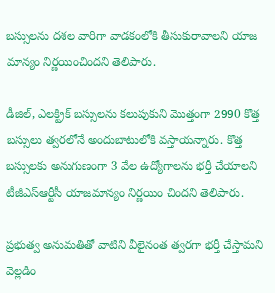బస్సులను దశల వారిగా వాడకంలోకి తీసుకురావాలని యాజ మాన్యం నిర్ణయించిందని తెలిపారు.

డీజిల్, ఎలక్ట్రిక్ బస్సులను కలుపుకుని మొత్తంగా 2990 కొత్త బస్సులు త్వరలోనే అందుబాటులోకి వస్తాయన్నారు. కొత్త బస్సులకు అనుగుణంగా 3 వేల ఉద్యోగాలను భర్తీ చేయాలని టీజీఎస్ఆర్టీసీ యాజమాన్యం నిర్ణయిం చిందని తెలిపారు.

ప్రభుత్వ అనుమతితో వాటిని వీలైనంత త్వరగా భర్తీ చేస్తామని వెల్లడిం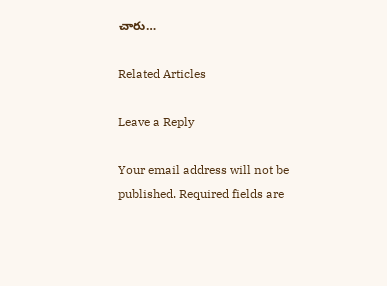చారు…

Related Articles

Leave a Reply

Your email address will not be published. Required fields are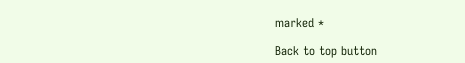marked *

Back to top button